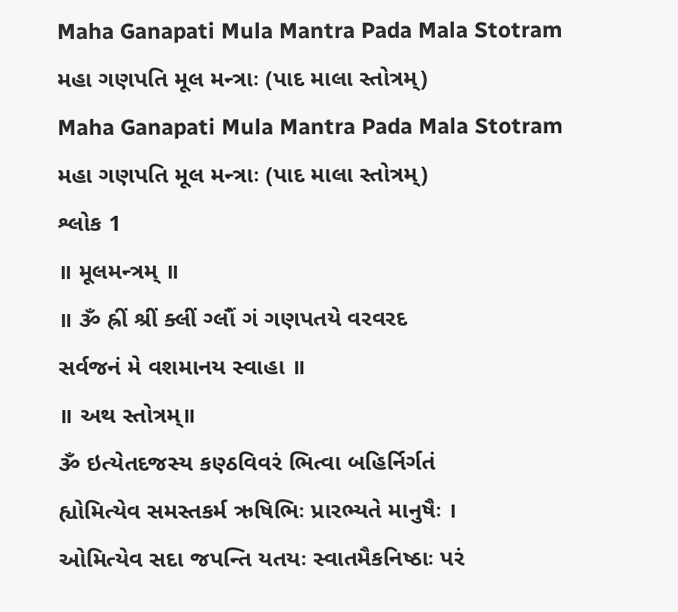Maha Ganapati Mula Mantra Pada Mala Stotram
મહા ગણપતિ મૂલ મન્ત્રાઃ (પાદ માલા સ્તોત્રમ્)
Maha Ganapati Mula Mantra Pada Mala Stotram
મહા ગણપતિ મૂલ મન્ત્રાઃ (પાદ માલા સ્તોત્રમ્)
શ્લોક 1
॥ મૂલમન્ત્રમ્ ॥
॥ ૐ હ્રીં શ્રીં ક્લીં ગ્લૌં ગં ગણપતયે વરવરદ
સર્વજનં મે વશમાનય સ્વાહા ॥
॥ અથ સ્તોત્રમ્॥
ૐ ઇત્યેતદજસ્ય કણ્ઠવિવરં ભિત્વા બહિર્નિર્ગતં
હ્યોમિત્યેવ સમસ્તકર્મ ઋષિભિઃ પ્રારભ્યતે માનુષૈઃ ।
ઓમિત્યેવ સદા જપન્તિ યતયઃ સ્વાતમૈકનિષ્ઠાઃ પરં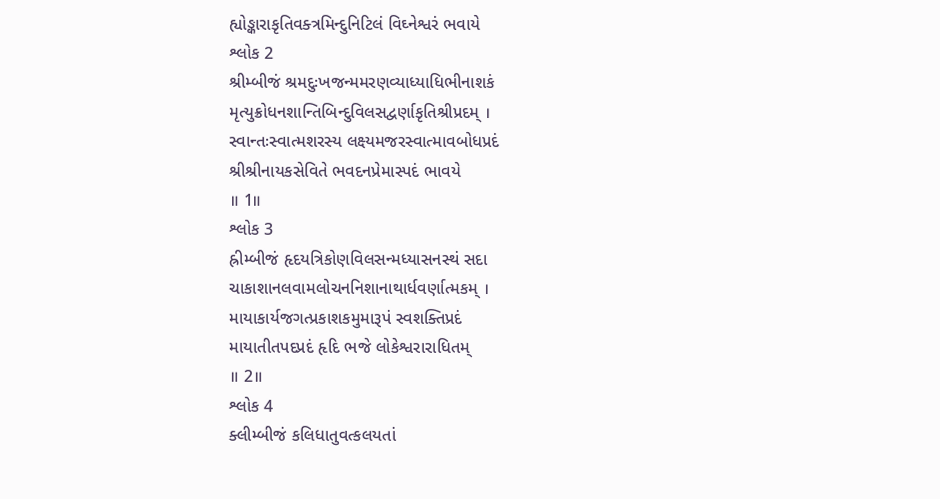હ્યોઙ્કારાકૃતિવક્ત્રમિન્દુનિટિલં વિઘ્નેશ્વરં ભવાયે
શ્લોક 2
શ્રીમ્બીજં શ્રમદુઃખજન્મમરણવ્યાધ્યાધિભીનાશકં
મૃત્યુક્રોધનશાન્તિબિન્દુવિલસદ્વર્ણાકૃતિશ્રીપ્રદમ્ ।
સ્વાન્તઃસ્વાત્મશરસ્ય લક્ષ્યમજરસ્વાત્માવબોધપ્રદં
શ્રીશ્રીનાયકસેવિતે ભવદનપ્રેમાસ્પદં ભાવયે
॥ 1॥
શ્લોક 3
હ્રીમ્બીજં હૃદયત્રિકોણવિલસન્મધ્યાસનસ્થં સદા
ચાકાશાનલવામલોચનનિશાનાથાર્ધવર્ણાત્મકમ્ ।
માયાકાર્યજગત્પ્રકાશકમુમારૂપં સ્વશક્તિપ્રદં
માયાતીતપદપ્રદં હૃદિ ભજે લોકેશ્વરારાધિતમ્
॥ 2॥
શ્લોક 4
ક્લીમ્બીજં કલિધાતુવત્કલયતાં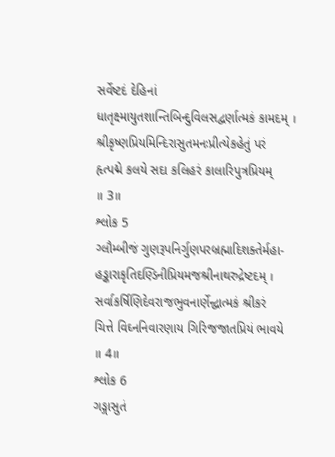સર્વેષ્ટદં દેહિનાં
ધાતૃક્ષ્માયુતશાન્તિબિન્દુવિલસદ્વર્ણાત્મકં કામદમ્ ।
શ્રીકૃષ્ણપ્રિયમિન્દિરાસુતમનઃપ્રીત્યેકહેતું પરં
હૃત્પદ્મે કલયે સદા કલિહરં કાલારિપુત્રપ્રિયમ્
॥ 3॥
શ્લોક 5
ગ્લૌમ્બીજં ગુણરૂપનિર્ગુણપરબ્રહ્માદિશક્તેર્મહા-
હઙ્કારાકૃતિદણ્ડિનીપ્રિયમજશ્રીનાથરુદ્રેષ્ટદમ્ ।
સર્વાકર્ષિણિદેવરાજભુવનાર્ણેન્દ્વાત્મકં શ્રીકરં
ચિત્તે વિઘ્નનિવારણાય ગિરિજજાતપ્રિયં ભાવયે
॥ 4॥
શ્લોક 6
ગઙ્ગાસુતં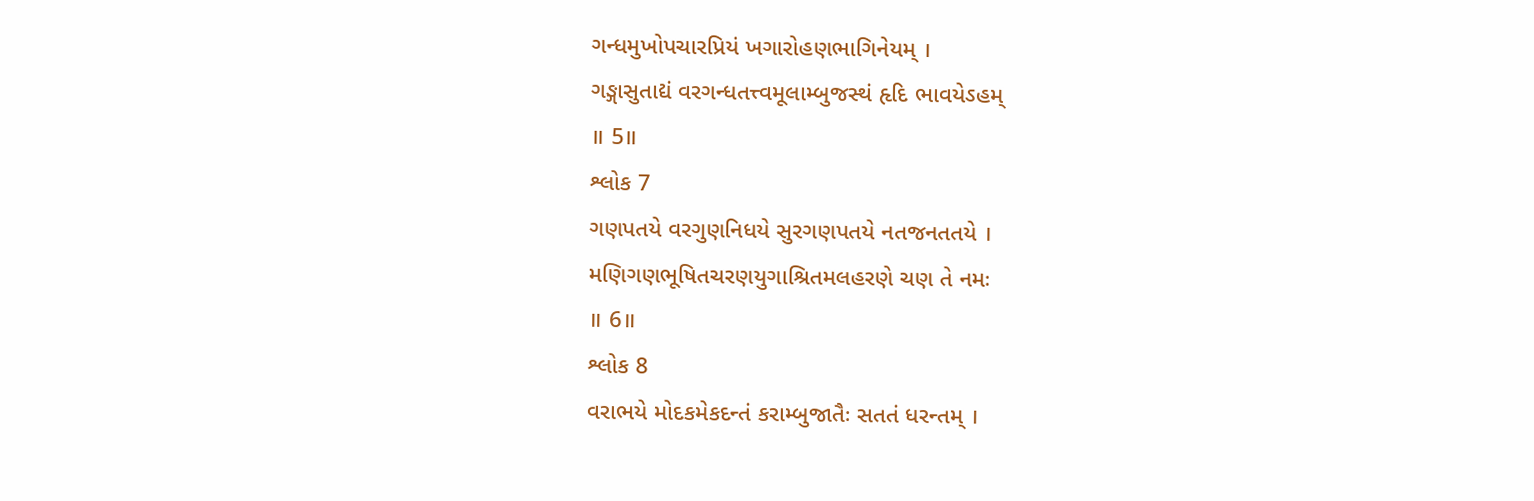ગન્ધમુખોપચારપ્રિયં ખગારોહણભાગિનેયમ્ ।
ગઙ્ગાસુતાદ્યં વરગન્ધતત્ત્વમૂલામ્બુજસ્થં હૃદિ ભાવયેઽહમ્
॥ 5॥
શ્લોક 7
ગણપતયે વરગુણનિધયે સુરગણપતયે નતજનતતયે ।
મણિગણભૂષિતચરણયુગાશ્રિતમલહરણે ચણ તે નમઃ
॥ 6॥
શ્લોક 8
વરાભયે મોદકમેકદન્તં કરામ્બુજાતૈઃ સતતં ધરન્તમ્ ।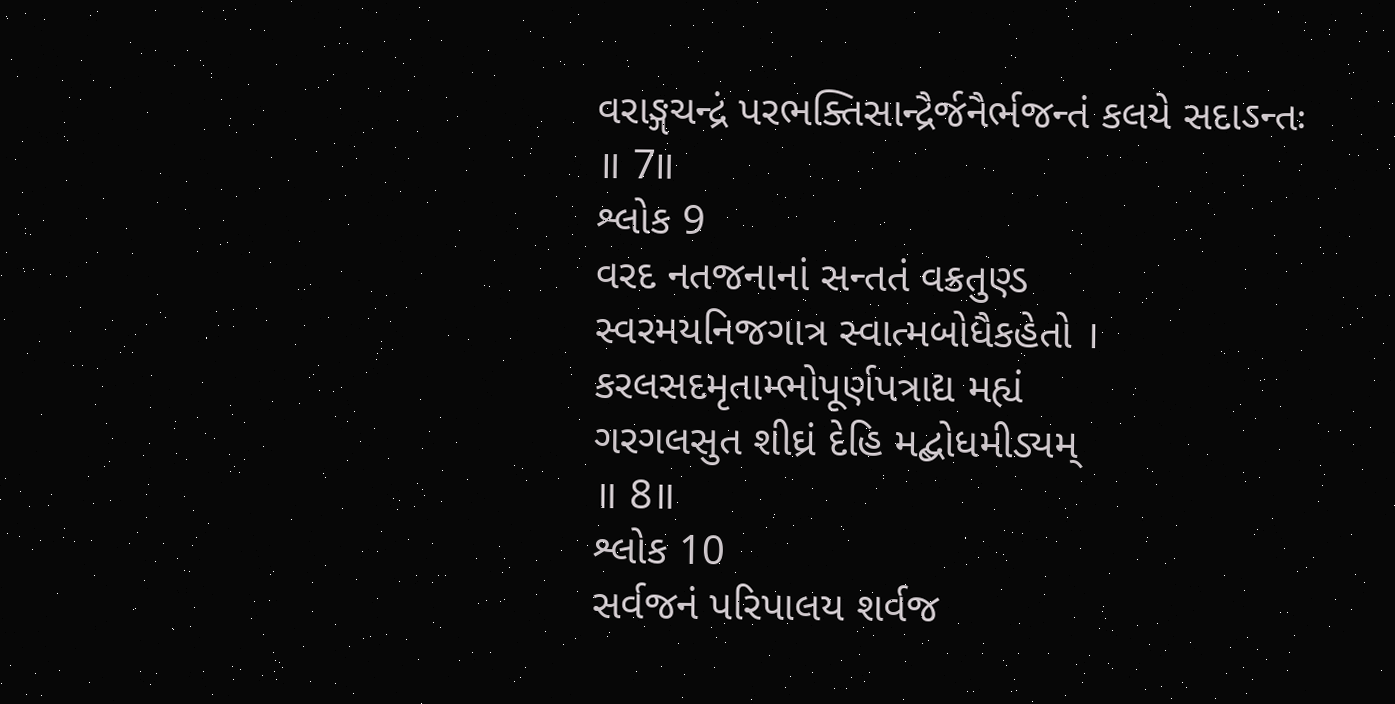વરાઙ્ગચન્દ્રં પરભક્તિસાન્દ્રૈર્જનૈર્ભજન્તં કલયે સદાઽન્તઃ
॥ 7॥
શ્લોક 9
વરદ નતજનાનાં સન્તતં વક્રતુણ્ડ
સ્વરમયનિજગાત્ર સ્વાત્મબોધૈકહેતો ।
કરલસદમૃતામ્ભોપૂર્ણપત્રાદ્ય મહ્યં
ગરગલસુત શીઘ્રં દેહિ મદ્બોધમીડ્યમ્
॥ 8॥
શ્લોક 10
સર્વજનં પરિપાલય શર્વજ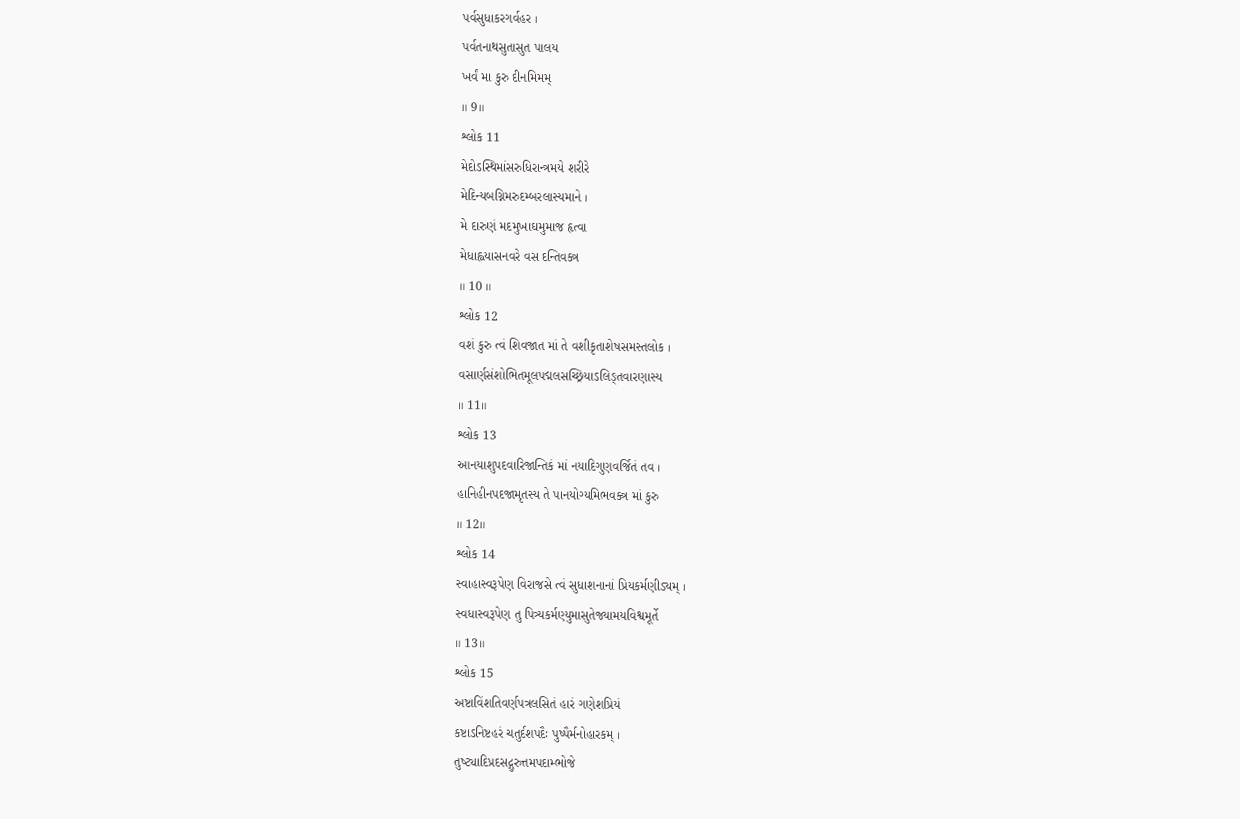પર્વસુધાકરગર્વહર ।
પર્વતનાથસુતાસુત પાલય
ખર્વં મા કુરુ દીનમિમમ્
॥ 9॥
શ્લોક 11
મેદોઽસ્થિમાંસરુધિરાન્ત્રમયે શરીરે
મેદિન્યબગ્નિમરુદમ્બરલાસ્યમાને ।
મે દારુણં મદમુખાઘમુમાજ હૃત્વા
મેધાહ્વયાસનવરે વસ દન્તિવક્ત્ર
॥ 10 ॥
શ્લોક 12
વશં કુરુ ત્વં શિવજાત માં તે વશીકૃતાશેષસમસ્તલોક ।
વસાર્ણસંશોભિતમૂલપદ્મલસચ્છ્રિયાઽલિઙ્તવારણાસ્ય
॥ 11॥
શ્લોક 13
આનયાશુપદવારિજાન્તિકં માં નયાદિગુણવર્જિતં તવ ।
હાનિહીનપદજામૃતસ્ય તે પાનયોગ્યમિભવક્ત્ર માં કુરુ
॥ 12॥
શ્લોક 14
સ્વાહાસ્વરૂપેણ વિરાજસે ત્વં સુધાશનાનાં પ્રિયકર્મણીડ્યમ્ ।
સ્વધાસ્વરૂપેણ તુ પિત્ર્યકર્મણ્યુમાસુતેજ્યામયવિશ્વમૂર્તે
॥ 13॥
શ્લોક 15
અષ્ટાવિંશતિવર્ણપત્રલસિતં હારં ગણેશપ્રિયં
કષ્ટાઽનિષ્ટહરં ચતુર્દશપદૈઃ પુષ્પૈર્મનોહારકમ્ ।
તુષ્ટ્યાદિપ્રદસદ્ગુરુત્તમપદામ્ભોજે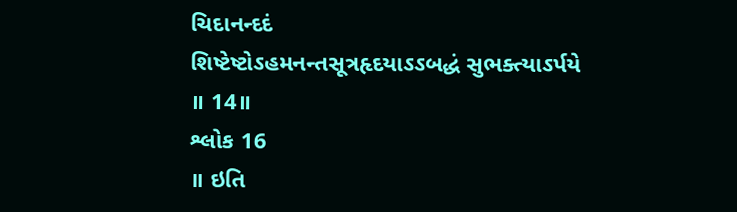ચિદાનન્દદં
શિષ્ટેષ્ટોઽહમનન્તસૂત્રહૃદયાઽઽબદ્ધં સુભક્ત્યાઽર્પયે
॥ 14॥
શ્લોક 16
॥ ઇતિ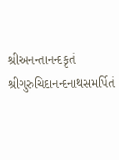શ્રીઅનન્તાનન્દકૃતં શ્રીગુરુચિદાનન્દનાથસમર્પિતં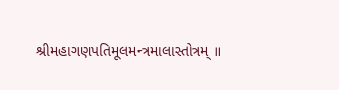શ્રીમહાગણપતિમૂલમન્ત્રમાલાસ્તોત્રમ્ ॥